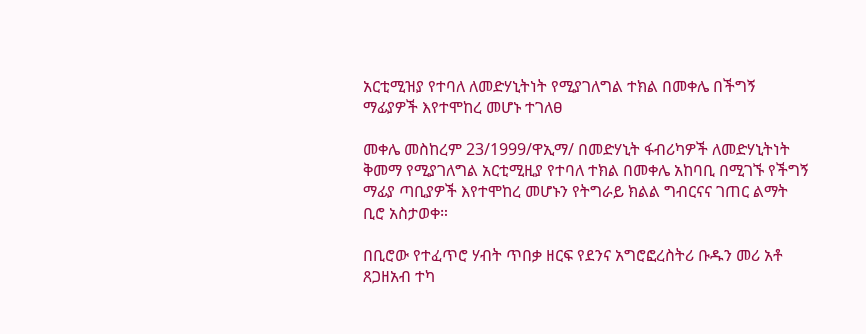አርቲሚዝያ የተባለ ለመድሃኒትነት የሚያገለግል ተክል በመቀሌ በችግኝ ማፊያዎች እየተሞከረ መሆኑ ተገለፀ

መቀሌ መስከረም 23/1999/ዋኢማ/ በመድሃኒት ፋብሪካዎች ለመድሃኒትነት ቅመማ የሚያገለግል አርቲሚዚያ የተባለ ተክል በመቀሌ አከባቢ በሚገኙ የችግኝ ማፊያ ጣቢያዎች እየተሞከረ መሆኑን የትግራይ ክልል ግብርናና ገጠር ልማት ቢሮ አስታወቀ።

በቢሮው የተፈጥሮ ሃብት ጥበቃ ዘርፍ የደንና አግሮፎረስትሪ ቡዱን መሪ አቶ ጸጋዘአብ ተካ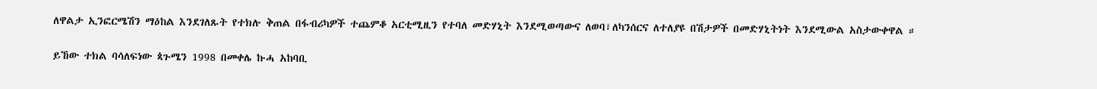ለዋልታ ኢንፎርሜሽን ማዕከል እንደገለጹት የተክሉ ቅጠል በፋብሪካዎች ተጨምቆ አርቲሚዚን የተባለ መድሃኒት እንደሚወጣውና ለወባ፣ለካንሰርና ለተለያዩ በሽታዎች በመድሃኒትነት እንደሚውል አስታውቀዋል ።

ይኸው ተክል ባሳለፍነው ጳጉሜን 1998 በመቀሌ ኩሓ አከባቢ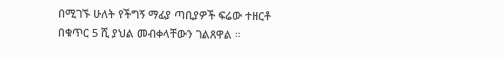በሚገኙ ሁለት የችግኝ ማፊያ ጣቢያዎች ፍሬው ተዘርቶ በቁጥር 5 ሺ ያህል መብቀላቸውን ገልጸዋል ።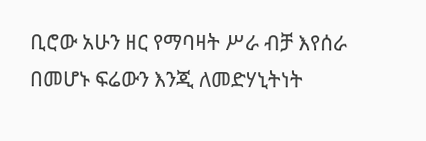ቢሮው አሁን ዘር የማባዛት ሥራ ብቻ እየሰራ በመሆኑ ፍሬውን እንጂ ለመድሃኒትነት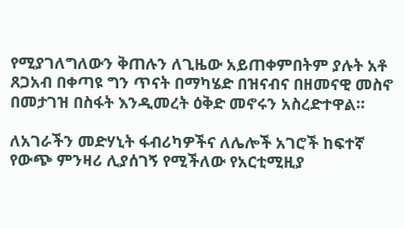የሚያገለግለውን ቅጠሉን ለጊዜው አይጠቀምበትም ያሉት አቶ ጸጋአብ በቀጣዩ ግን ጥናት በማካሄድ በዝናብና በዘመናዊ መስኖ በመታገዝ በስፋት እንዲመረት ዕቅድ መኖሩን አስረድተዋል።

ለአገራችን መድሃኒት ፋብሪካዎችና ለሌሎች አገሮች ከፍተኛ የውጭ ምንዛሪ ሊያሰገኝ የሚችለው የአርቲሚዚያ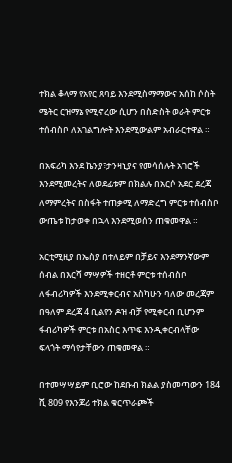ተክል ቆላማ የአየር ጸባይ እንደሚስማማውና አሰከ ሶስት ሜትር ርዝማኔ የሚኖረው ሲሆን በስድስት ወራት ምርቱ ተሰብስቦ ለአገልግሎት እንደሚውልም አብራርተዋል ።

በአፍሪካ እንደ ኬንያ፣ታንዛኒያና የመሳሰሉት አገሮች እንደሚመረትና ለወደፊቱም በክልሉ በአርሶ አደር ደረጃ ለማምረትና በስፋት ተጠቃሚ ለማድረግ ምርቱ ተሰብስቦ ውጤቱ ከታወቀ በኋላ እንደሚወሰን ጠቁመዋል ።

አርቲሚዚያ በኤስያ በተለይም በቻይና እንደማንኛውም ሰብል በእርሻ ማሣዎች ተዘርቶ ምርቱ ተሰብስቦ ለፋብሪካዎች እንደሚቀርብና አስካሁን ባለው መረጃም በዓለም ደረጃ 4 ቢልየን ዶዝ ብቻ የሚቀርብ ቢሆንም ፋብሪካዎች ምርቱ በአስር እጥፍ እንዲቀርብላቸው ፍላጎት ማሳየታቸውን ጠቁመዋል ።

በተመሣሣይም ቢሮው ከደቡብ ክልል ያስመጣውን 184 ሺ 809 የእንጆሪ ተክል ቁርጥራጮች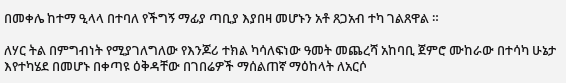በመቀሌ ከተማ ዒላላ በተባለ የችግኝ ማፊያ ጣቢያ እያበዛ መሆኑን አቶ ጸጋአብ ተካ ገልጸዋል ።

ለሃር ትል በምግብነት የሚያገለግለው የእንጆሪ ተክል ካሳለፍነው ዓመት መጨረሻ አከባቢ ጀምሮ ሙከራው በተሳካ ሁኔታ እየተካሄደ በመሆኑ በቀጣዩ ዕቅዳቸው በገበሬዎች ማሰልጠኛ ማዕከላት ለአርሶ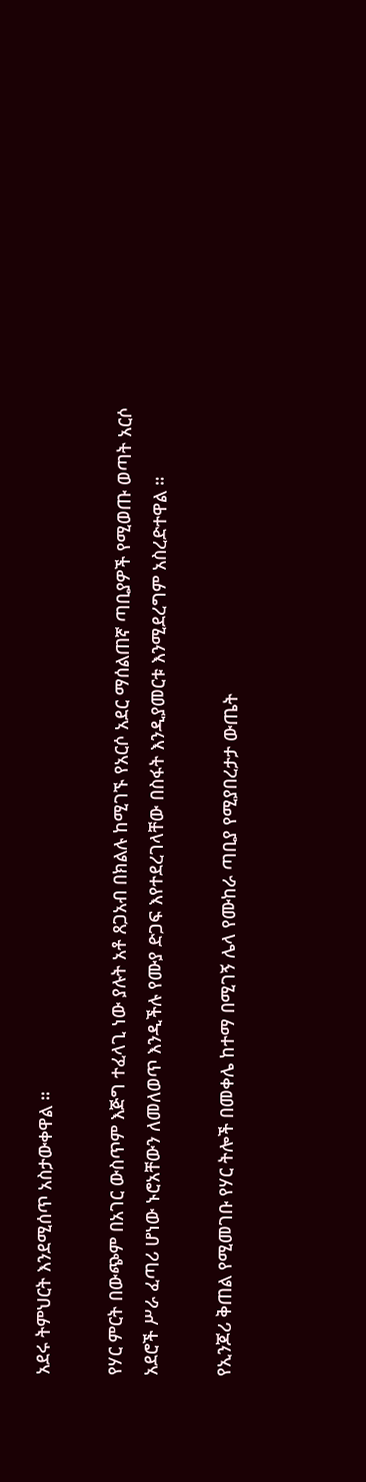አደሩ ትምህርት እንደሚሰጥ አስታውቀዋል ።

የሃር ምርት በውጭም በአገር ውስጥም እጅግ ተፈላጊ ነው ያሉት አቶ ጸጋአብ በክልሉ ከሚገኙ የአርሶ አደር ማሰልጠኛ ጣቢያዎች የሚወጡ ወጣት አርሶ አደሮች ሥራ ፈጣሪ ሆነው ኑሮአቸውን ለመለወጥ እንዲችሉ የሙያ ድጋፍ እየተደረገላቸው በስፋት እንዲያመርቱ እንሚደረግም አስረድተዋል ።

የኢንጆሪ ቅጠል የሚመገቡ የሃር ትሎች በመቀሌ ከተማ በሚገኝ ሌላ የሙከራ ጣቢያ የሚያበረታታ ውጤት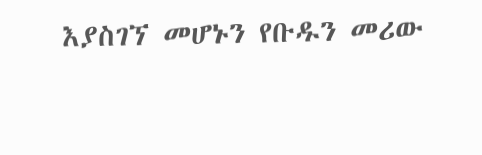እያስገኘ መሆኑን የቡዱን መሪው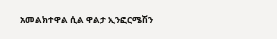አመልክተዋል ሲል ዋልታ ኢንፎርሜሽን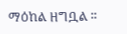ማዕከል ዘግቧል ።